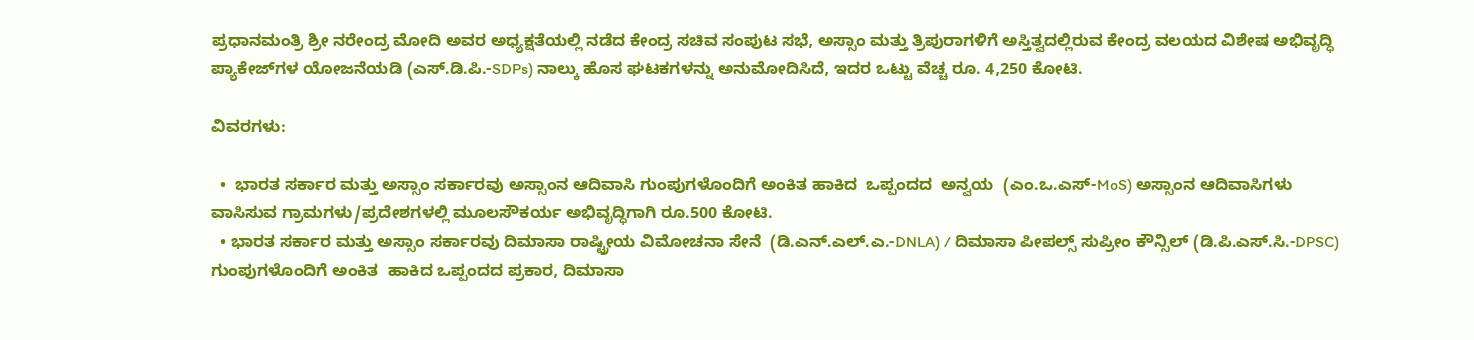ಪ್ರಧಾನಮಂತ್ರಿ ಶ್ರೀ ನರೇಂದ್ರ ಮೋದಿ ಅವರ ಅಧ್ಯಕ್ಷತೆಯಲ್ಲಿ ನಡೆದ ಕೇಂದ್ರ ಸಚಿವ ಸಂಪುಟ ಸಭೆ, ಅಸ್ಸಾಂ ಮತ್ತು ತ್ರಿಪುರಾಗಳಿಗೆ ಅಸ್ತಿತ್ವದಲ್ಲಿರುವ ಕೇಂದ್ರ ವಲಯದ ವಿಶೇಷ ಅಭಿವೃದ್ಧಿ ಪ್ಯಾಕೇಜ್‌ಗಳ ಯೋಜನೆಯಡಿ (ಎಸ್.ಡಿ.ಪಿ.-SDPs) ನಾಲ್ಕು ಹೊಸ ಘಟಕಗಳನ್ನು ಅನುಮೋದಿಸಿದೆ, ಇದರ ಒಟ್ಟು ವೆಚ್ಚ ರೂ. 4,250 ಕೋಟಿ.

ವಿವರಗಳು:

  •  ಭಾರತ ಸರ್ಕಾರ ಮತ್ತು ಅಸ್ಸಾಂ ಸರ್ಕಾರವು ಅಸ್ಸಾಂನ ಆದಿವಾಸಿ ಗುಂಪುಗಳೊಂದಿಗೆ ಅಂಕಿತ ಹಾಕಿದ  ಒಪ್ಪಂದದ  ಅನ್ವಯ  (ಎಂ.ಒ.ಎಸ್-MoS) ಅಸ್ಸಾಂನ ಆದಿವಾಸಿಗಳು ವಾಸಿಸುವ ಗ್ರಾಮಗಳು/ಪ್ರದೇಶಗಳಲ್ಲಿ ಮೂಲಸೌಕರ್ಯ ಅಭಿವೃದ್ಧಿಗಾಗಿ ರೂ.500 ಕೋಟಿ.
  • ಭಾರತ ಸರ್ಕಾರ ಮತ್ತು ಅಸ್ಸಾಂ ಸರ್ಕಾರವು ದಿಮಾಸಾ ರಾಷ್ಟ್ರೀಯ ವಿಮೋಚನಾ ಸೇನೆ  (ಡಿ.ಎನ್.ಎಲ್.ಎ.-DNLA) / ದಿಮಾಸಾ ಪೀಪಲ್ಸ್ ಸುಪ್ರೀಂ ಕೌನ್ಸಿಲ್ (ಡಿ.ಪಿ.ಎಸ್.ಸಿ.-DPSC) ಗುಂಪುಗಳೊಂದಿಗೆ ಅಂಕಿತ  ಹಾಕಿದ ಒಪ್ಪಂದದ ಪ್ರಕಾರ, ದಿಮಾಸಾ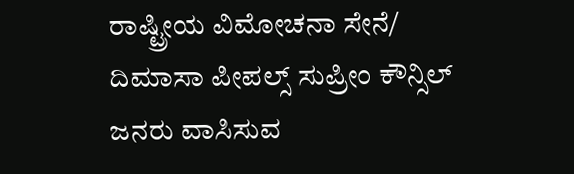ರಾಷ್ಟ್ರೀಯ ವಿಮೋಚನಾ ಸೇನೆ/ ದಿಮಾಸಾ ಪೀಪಲ್ಸ್ ಸುಪ್ರೀಂ ಕೌನ್ಸಿಲ್ ಜನರು ವಾಸಿಸುವ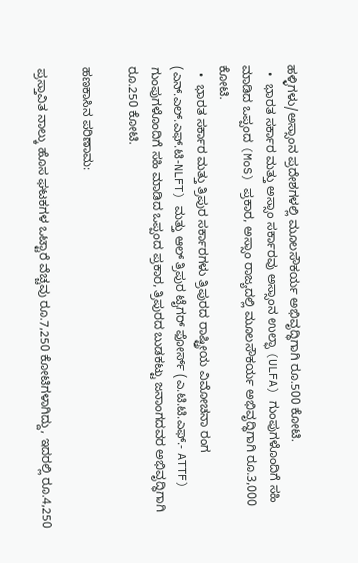ಹಳ್ಳಿಗಳು/ಅಸ್ಸಾಂನ ಪ್ರದೇಶಗಳಲ್ಲಿ ಮೂಲಸೌಕರ್ಯ ಅಭಿವೃದ್ಧಿಗಾಗಿ ರೂ.500 ಕೋಟಿ.
  •  ಭಾರತ ಸರ್ಕಾರ ಮತ್ತು ಅಸ್ಸಾಂ ಸರ್ಕಾರವು ಅಸ್ಸಾಂನ ಉಲ್ಫಾ (ULFA) ಗುಂಪುಗಳೊಂದಿಗೆ ಸಹಿ ಮಾಡಿದ ಒಪ್ಪಂದ (MoS) ಪ್ರಕಾರ, ಅಸ್ಸಾಂ ರಾಜ್ಯದಲ್ಲಿ ಮೂಲಸೌಕರ್ಯ ಅಭಿವೃದ್ಧಿಗಾಗಿ ರೂ.3,000 ಕೋಟಿ.
  •  ಭಾರತ ಸರ್ಕಾರ ಮತ್ತು ತ್ರಿಪುರ ಸರ್ಕಾರಗಳು ತ್ರಿಪುರದ ರಾಷ್ಟ್ರೀಯ ವಿಮೋಚನಾ ರಂಗ (ಎನ್.ಎಲ್.ಎಫ್.ಟಿ-NLFT) ಮತ್ತು ಆಲ್ ತ್ರಿಪುರ ಟೈಗರ್ ಫೋರ್ಸ್ (ಎ.ಟಿ.ಟಿ.ಎಫ್.- ATTF) ಗುಂಪುಗಳೊಂದಿಗೆ ಸಹಿ ಮಾಡಿದ ಒಪ್ಪಂದ ಪ್ರಕಾರ, ತ್ರಿಪುರದ ಬುಡಕಟ್ಟು ಜನಾಂಗದವರ ಅಭಿವೃದ್ಧಿಗಾಗಿ ರೂ.250 ಕೋಟಿ.

ಹಣಕಾಸಿನ ಪರಿಣಾಮ:

ಪ್ರಸ್ತಾವಿತ ನಾಲ್ಕು ಹೊಸ ಘಟಕಗಳ ಒಟ್ಟಾರೆ ವೆಚ್ಚವು ರೂ.7,250 ಕೋಟಿಗಳಾಗಿದ್ದು, ಇದರಲ್ಲಿ ರೂ.4,250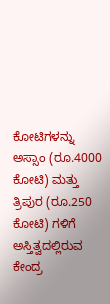ಕೋಟಿಗಳನ್ನು ಅಸ್ಸಾಂ (ರೂ.4000 ಕೋಟಿ) ಮತ್ತು ತ್ರಿಪುರ (ರೂ.250 ಕೋಟಿ) ಗಳಿಗೆ ಅಸ್ತಿತ್ವದಲ್ಲಿರುವ ಕೇಂದ್ರ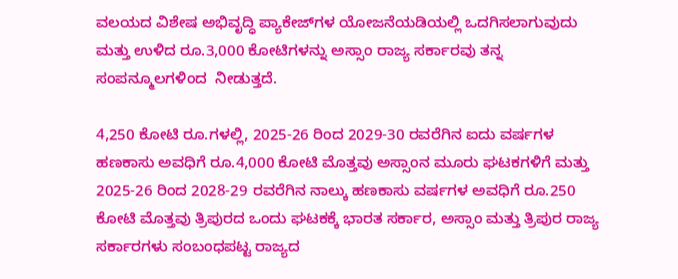ವಲಯದ ವಿಶೇಷ ಅಭಿವೃದ್ಧಿ ಪ್ಯಾಕೇಜ್‌ಗಳ ಯೋಜನೆಯಡಿಯಲ್ಲಿ ಒದಗಿಸಲಾಗುವುದು ಮತ್ತು ಉಳಿದ ರೂ.3,000 ಕೋಟಿಗಳನ್ನು ಅಸ್ಸಾಂ ರಾಜ್ಯ ಸರ್ಕಾರವು ತನ್ನ ಸಂಪನ್ಮೂಲಗಳಿಂದ  ನೀಡುತ್ತದೆ.

4,250 ಕೋಟಿ ರೂ.ಗಳಲ್ಲಿ, 2025-26 ರಿಂದ 2029-30 ರವರೆಗಿನ ಐದು ವರ್ಷಗಳ ಹಣಕಾಸು ಅವಧಿಗೆ ರೂ.4,000 ಕೋಟಿ ಮೊತ್ತವು ಅಸ್ಸಾಂನ ಮೂರು ಘಟಕಗಳಿಗೆ ಮತ್ತು 2025-26 ರಿಂದ 2028-29 ರವರೆಗಿನ ನಾಲ್ಕು ಹಣಕಾಸು ವರ್ಷಗಳ ಅವಧಿಗೆ ರೂ.250 ಕೋಟಿ ಮೊತ್ತವು ತ್ರಿಪುರದ ಒಂದು ಘಟಕಕ್ಕೆ ಭಾರತ ಸರ್ಕಾರ, ಅಸ್ಸಾಂ ಮತ್ತು ತ್ರಿಪುರ ರಾಜ್ಯ ಸರ್ಕಾರಗಳು ಸಂಬಂಧಪಟ್ಟ ರಾಜ್ಯದ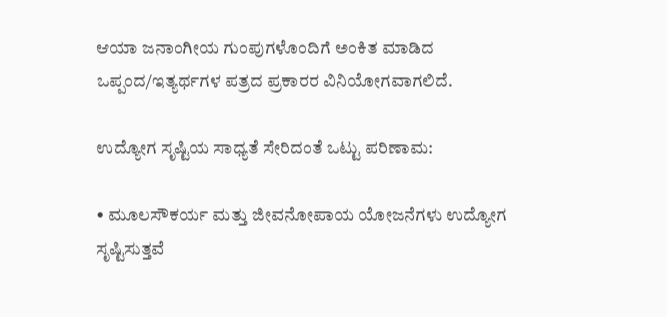ಆಯಾ ಜನಾಂಗೀಯ ಗುಂಪುಗಳೊಂದಿಗೆ ಅಂಕಿತ ಮಾಡಿದ ಒಪ್ಪಂದ/ಇತ್ಯರ್ಥಗಳ ಪತ್ರದ ಪ್ರಕಾರರ ವಿನಿಯೋಗವಾಗಲಿದೆ.

ಉದ್ಯೋಗ ಸೃಷ್ಟಿಯ ಸಾಧ್ಯತೆ ಸೇರಿದಂತೆ ಒಟ್ಟು ಪರಿಣಾಮ:

• ಮೂಲಸೌಕರ್ಯ ಮತ್ತು ಜೀವನೋಪಾಯ ಯೋಜನೆಗಳು ಉದ್ಯೋಗ ಸೃಷ್ಟಿಸುತ್ತವೆ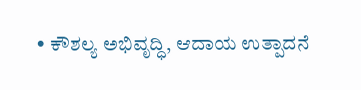• ಕೌಶಲ್ಯ ಅಭಿವೃದ್ಧಿ, ಆದಾಯ ಉತ್ಪಾದನೆ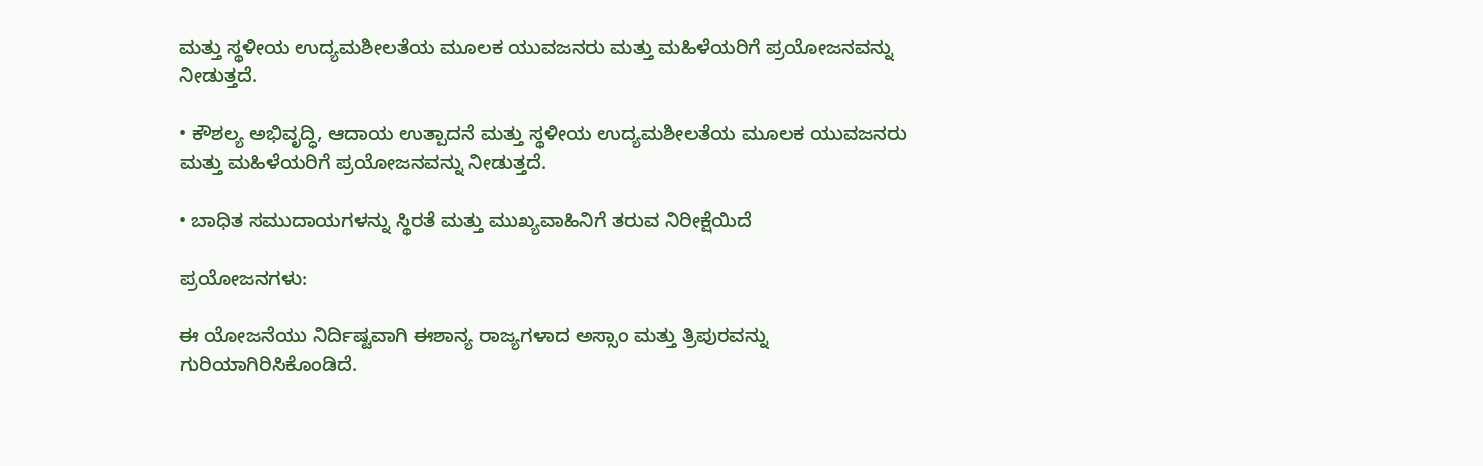ಮತ್ತು ಸ್ಥಳೀಯ ಉದ್ಯಮಶೀಲತೆಯ ಮೂಲಕ ಯುವಜನರು ಮತ್ತು ಮಹಿಳೆಯರಿಗೆ ಪ್ರಯೋಜನವನ್ನು ನೀಡುತ್ತದೆ.

• ಕೌಶಲ್ಯ ಅಭಿವೃದ್ಧಿ, ಆದಾಯ ಉತ್ಪಾದನೆ ಮತ್ತು ಸ್ಥಳೀಯ ಉದ್ಯಮಶೀಲತೆಯ ಮೂಲಕ ಯುವಜನರು ಮತ್ತು ಮಹಿಳೆಯರಿಗೆ ಪ್ರಯೋಜನವನ್ನು ನೀಡುತ್ತದೆ.

• ಬಾಧಿತ ಸಮುದಾಯಗಳನ್ನು ಸ್ಥಿರತೆ ಮತ್ತು ಮುಖ್ಯವಾಹಿನಿಗೆ ತರುವ ನಿರೀಕ್ಷೆಯಿದೆ

ಪ್ರಯೋಜನಗಳು:

ಈ ಯೋಜನೆಯು ನಿರ್ದಿಷ್ಟವಾಗಿ ಈಶಾನ್ಯ ರಾಜ್ಯಗಳಾದ ಅಸ್ಸಾಂ ಮತ್ತು ತ್ರಿಪುರವನ್ನು ಗುರಿಯಾಗಿರಿಸಿಕೊಂಡಿದೆ.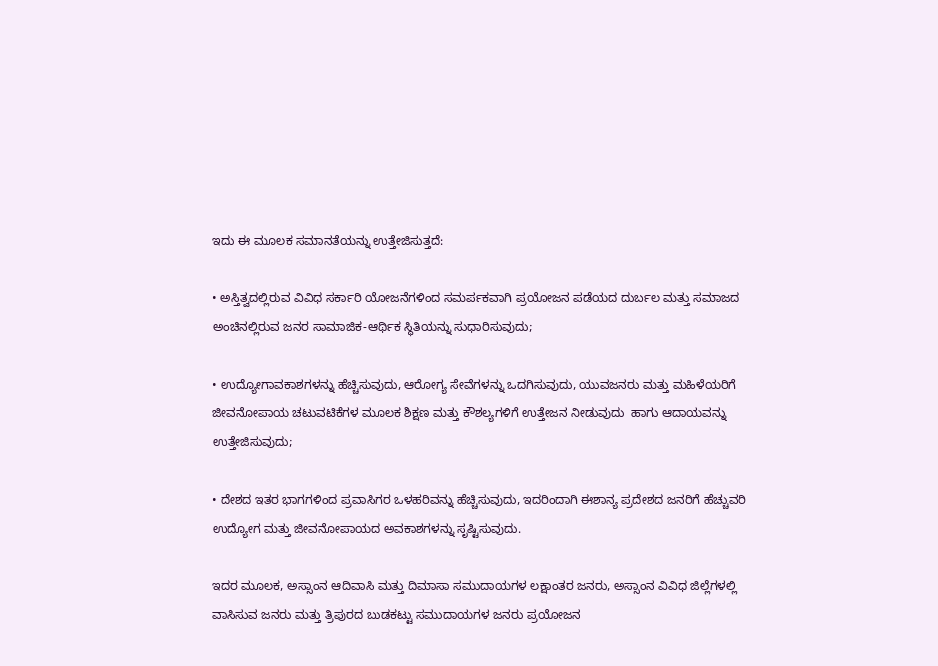ಇದು ಈ ಮೂಲಕ ಸಮಾನತೆಯನ್ನು ಉತ್ತೇಜಿಸುತ್ತದೆ:

• ಅಸ್ತಿತ್ವದಲ್ಲಿರುವ ವಿವಿಧ ಸರ್ಕಾರಿ ಯೋಜನೆಗಳಿಂದ ಸಮರ್ಪಕವಾಗಿ ಪ್ರಯೋಜನ ಪಡೆಯದ ದುರ್ಬಲ ಮತ್ತು ಸಮಾಜದ ಅಂಚಿನಲ್ಲಿರುವ ಜನರ ಸಾಮಾಜಿಕ-ಆರ್ಥಿಕ ಸ್ಥಿತಿಯನ್ನು ಸುಧಾರಿಸುವುದು;

• ಉದ್ಯೋಗಾವಕಾಶಗಳನ್ನು ಹೆಚ್ಚಿಸುವುದು, ಆರೋಗ್ಯ ಸೇವೆಗಳನ್ನು ಒದಗಿಸುವುದು, ಯುವಜನರು ಮತ್ತು ಮಹಿಳೆಯರಿಗೆ ಜೀವನೋಪಾಯ ಚಟುವಟಿಕೆಗಳ ಮೂಲಕ ಶಿಕ್ಷಣ ಮತ್ತು ಕೌಶಲ್ಯಗಳಿಗೆ ಉತ್ತೇಜನ ನೀಡುವುದು  ಹಾಗು ಆದಾಯವನ್ನು ಉತ್ತೇಜಿಸುವುದು;

• ದೇಶದ ಇತರ ಭಾಗಗಳಿಂದ ಪ್ರವಾಸಿಗರ ಒಳಹರಿವನ್ನು ಹೆಚ್ಚಿಸುವುದು, ಇದರಿಂದಾಗಿ ಈಶಾನ್ಯ ಪ್ರದೇಶದ ಜನರಿಗೆ ಹೆಚ್ಚುವರಿ ಉದ್ಯೋಗ ಮತ್ತು ಜೀವನೋಪಾಯದ ಅವಕಾಶಗಳನ್ನು ಸೃಷ್ಟಿಸುವುದು.

ಇದರ ಮೂಲಕ, ಅಸ್ಸಾಂನ ಆದಿವಾಸಿ ಮತ್ತು ದಿಮಾಸಾ ಸಮುದಾಯಗಳ ಲಕ್ಷಾಂತರ ಜನರು, ಅಸ್ಸಾಂನ ವಿವಿಧ ಜಿಲ್ಲೆಗಳಲ್ಲಿ ವಾಸಿಸುವ ಜನರು ಮತ್ತು ತ್ರಿಪುರದ ಬುಡಕಟ್ಟು ಸಮುದಾಯಗಳ ಜನರು ಪ್ರಯೋಜನ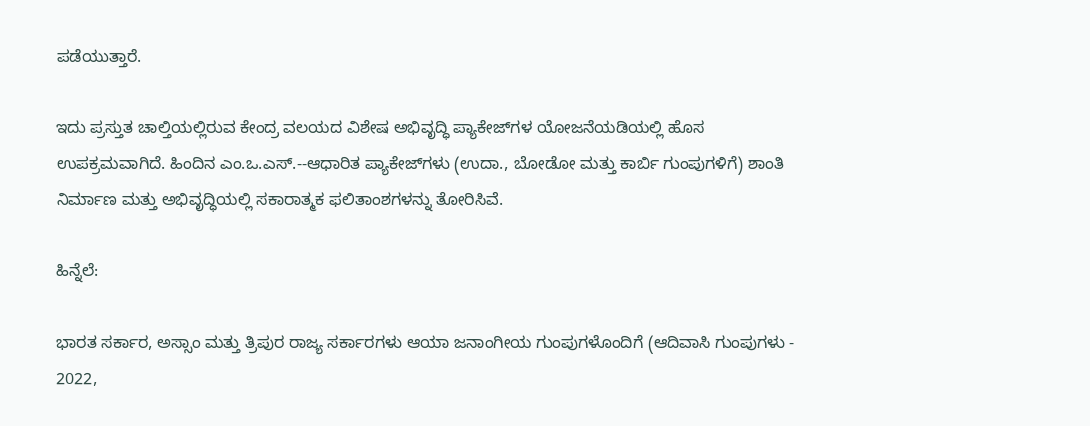ಪಡೆಯುತ್ತಾರೆ.

ಇದು ಪ್ರಸ್ತುತ ಚಾಲ್ತಿಯಲ್ಲಿರುವ ಕೇಂದ್ರ ವಲಯದ ವಿಶೇಷ ಅಭಿವೃದ್ಧಿ ಪ್ಯಾಕೇಜ್‌ಗಳ ಯೋಜನೆಯಡಿಯಲ್ಲಿ ಹೊಸ ಉಪಕ್ರಮವಾಗಿದೆ. ಹಿಂದಿನ ಎಂ.ಒ.ಎಸ್.--ಆಧಾರಿತ ಪ್ಯಾಕೇಜ್‌ಗಳು (ಉದಾ., ಬೋಡೋ ಮತ್ತು ಕಾರ್ಬಿ ಗುಂಪುಗಳಿಗೆ) ಶಾಂತಿ ನಿರ್ಮಾಣ ಮತ್ತು ಅಭಿವೃದ್ಧಿಯಲ್ಲಿ ಸಕಾರಾತ್ಮಕ ಫಲಿತಾಂಶಗಳನ್ನು ತೋರಿಸಿವೆ.

ಹಿನ್ನೆಲೆ:

ಭಾರತ ಸರ್ಕಾರ, ಅಸ್ಸಾಂ ಮತ್ತು ತ್ರಿಪುರ ರಾಜ್ಯ ಸರ್ಕಾರಗಳು ಆಯಾ ಜನಾಂಗೀಯ ಗುಂಪುಗಳೊಂದಿಗೆ (ಆದಿವಾಸಿ ಗುಂಪುಗಳು - 2022,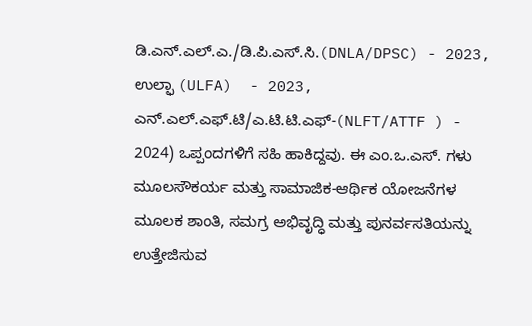ಡಿ.ಎನ್.ಎಲ್.ಎ./ಡಿ.ಪಿ.ಎಸ್.ಸಿ.(DNLA/DPSC) - 2023, ಉಲ್ಫಾ (ULFA)  - 2023, ಎನ್.ಎಲ್.ಎಫ್.ಟಿ/ಎ.ಟಿ.ಟಿ.ಎಫ್-(NLFT/ATTF ) - 2024) ಒಪ್ಪಂದಗಳಿಗೆ ಸಹಿ ಹಾಕಿದ್ದವು. ಈ ಎಂ.ಒ.ಎಸ್. ಗಳು ಮೂಲಸೌಕರ್ಯ ಮತ್ತು ಸಾಮಾಜಿಕ-ಆರ್ಥಿಕ ಯೋಜನೆಗಳ ಮೂಲಕ ಶಾಂತಿ, ಸಮಗ್ರ ಅಭಿವೃದ್ಧಿ ಮತ್ತು ಪುನರ್ವಸತಿಯನ್ನು ಉತ್ತೇಜಿಸುವ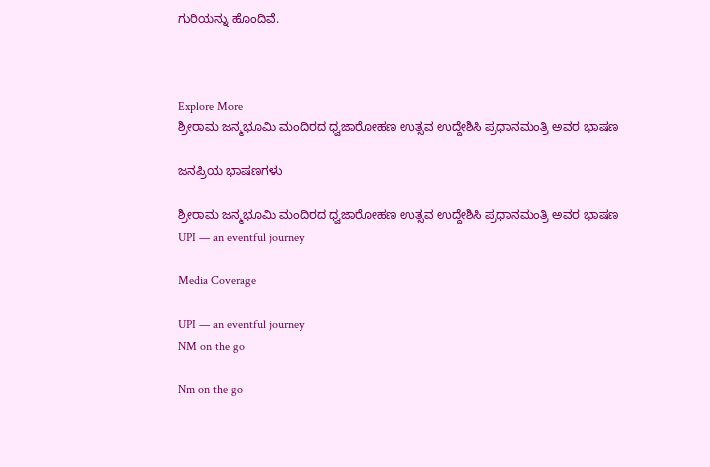ಗುರಿಯನ್ನು ಹೊಂದಿವೆ.



Explore More
ಶ್ರೀರಾಮ ಜನ್ಮಭೂಮಿ ಮಂದಿರದ ಧ್ವಜಾರೋಹಣ ಉತ್ಸವ ಉದ್ದೇಶಿಸಿ ಪ್ರಧಾನಮಂತ್ರಿ ಅವರ ಭಾಷಣ

ಜನಪ್ರಿಯ ಭಾಷಣಗಳು

ಶ್ರೀರಾಮ ಜನ್ಮಭೂಮಿ ಮಂದಿರದ ಧ್ವಜಾರೋಹಣ ಉತ್ಸವ ಉದ್ದೇಶಿಸಿ ಪ್ರಧಾನಮಂತ್ರಿ ಅವರ ಭಾಷಣ
UPI — an eventful journey

Media Coverage

UPI — an eventful journey
NM on the go

Nm on the go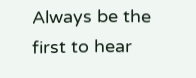Always be the first to hear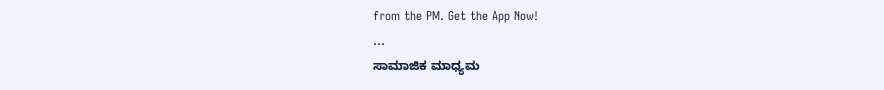from the PM. Get the App Now!
...
ಸಾಮಾಜಿಕ ಮಾಧ್ಯಮ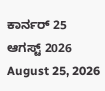ಕಾರ್ನರ್ 25 ಆಗಸ್ಟ್ 2026
August 25, 2026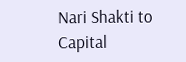Nari Shakti to Capital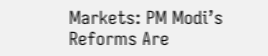Markets: PM Modi’s Reforms Are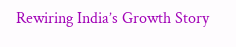Rewiring India’s Growth Story